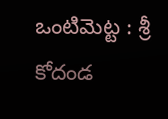ఒంటిమెట్ట : శ్రీ కోదండ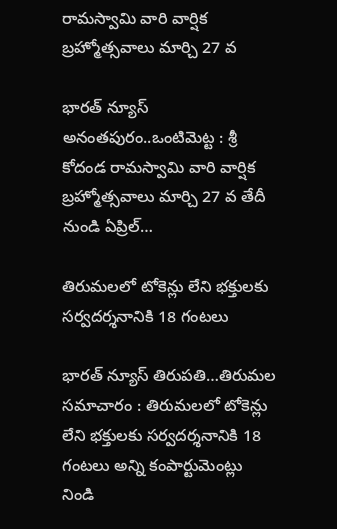రామస్వామి వారి వార్షిక బ్రహ్మోత్సవాలు మార్చి 27 వ

భారత్ న్యూస్ అనంతపురం..ఒంటిమెట్ట : శ్రీ కోదండ రామస్వామి వారి వార్షిక బ్రహ్మోత్సవాలు మార్చి 27 వ తేదీ నుండి ఏప్రిల్…

తిరుమలలో టోకెన్లు లేని భక్తులకు సర్వదర్శనానికి 18 గంటలు

భారత్ న్యూస్ తిరుపతి…తిరుమల సమాచారం : తిరుమలలో టోకెన్లు లేని భక్తులకు సర్వదర్శనానికి 18 గంటలు అన్ని కంపార్టుమెంట్లు నిండి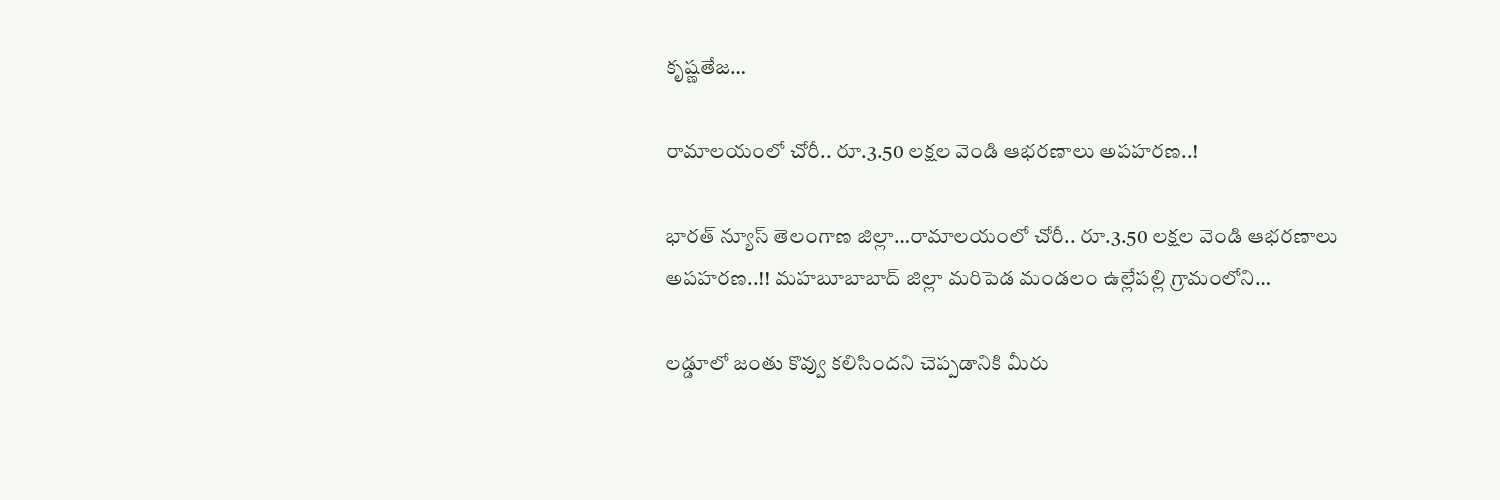కృష్ణతేజ…

రామాలయంలో చోరీ.. రూ.3.50 లక్షల వెండి ఆభరణాలు అపహరణ..!

భారత్ న్యూస్ తెలంగాణ జిల్లా…రామాలయంలో చోరీ.. రూ.3.50 లక్షల వెండి ఆభరణాలు అపహరణ..!! మహబూబాబాద్ జిల్లా మరిపెడ మండలం ఉల్లేపల్లి గ్రామంలోని…

లడ్డూలో జంతు కొవ్వు కలిసిందని చెప్పడానికి మీరు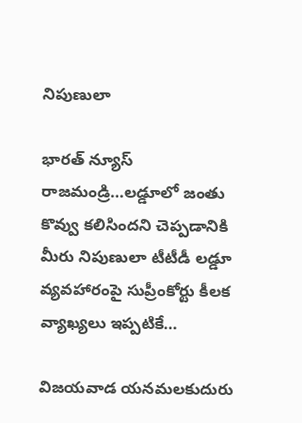నిపుణులా

భారత్ న్యూస్ రాజమండ్రి…లడ్డూలో జంతు కొవ్వు కలిసిందని చెప్పడానికి మీరు నిపుణులా టీటీడీ లడ్డూ వ్యవహారంపై సుప్రీంకోర్టు కీలక వ్యాఖ్యలు ఇప్పటికే…

విజ‌య‌వాడ యనమలకుదురు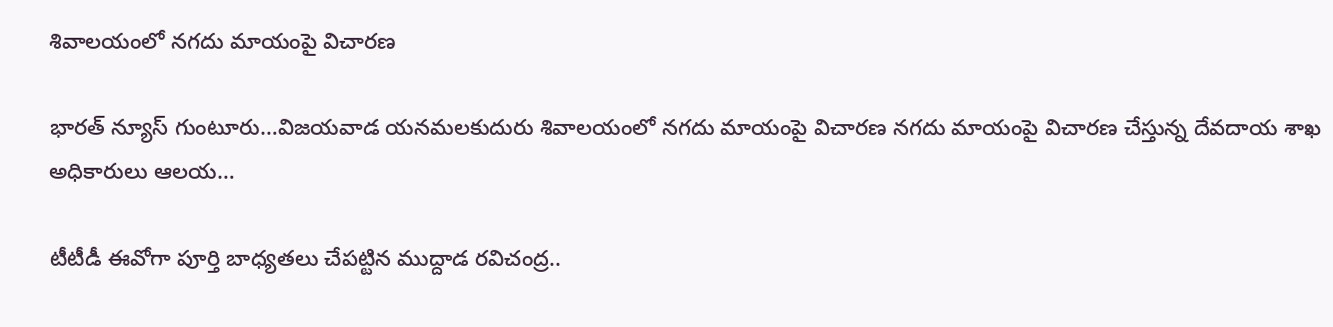శివాలయంలో నగదు మాయంపై విచారణ

భారత్ న్యూస్ గుంటూరు…విజ‌య‌వాడ యనమలకుదురు శివాలయంలో నగదు మాయంపై విచారణ నగదు మాయంపై విచారణ చేస్తున్న దేవదాయ శాఖ అధికారులు ఆలయ…

టీటీడీ ఈవోగా పూర్తి బాధ్యతలు చేపట్టిన ముద్దాడ రవిచంద్ర..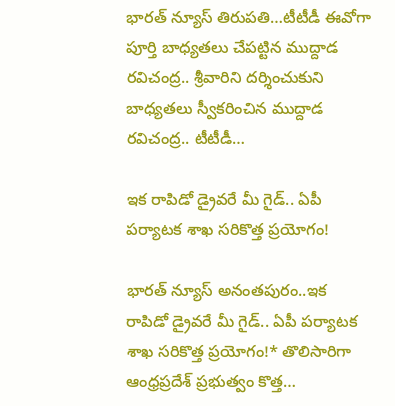భారత్ న్యూస్ తిరుపతి…టీటీడీ ఈవోగా పూర్తి బాధ్యతలు చేపట్టిన ముద్దాడ రవిచంద్ర.. శ్రీవారిని దర్శించుకుని బాధ్యతలు స్వీకరించిన ముద్దాడ రవిచంద్ర.. టీటీడీ…

ఇక రాపిడో డ్రైవరే మీ గైడ్.. ఏపీ పర్యాటక శాఖ సరికొత్త ప్రయోగం!

భారత్ న్యూస్ అనంతపురం..ఇక రాపిడో డ్రైవరే మీ గైడ్.. ఏపీ పర్యాటక శాఖ సరికొత్త ప్రయోగం!* తొలిసారిగా ఆంధ్రప్రదేశ్ ప్రభుత్వం కొత్త…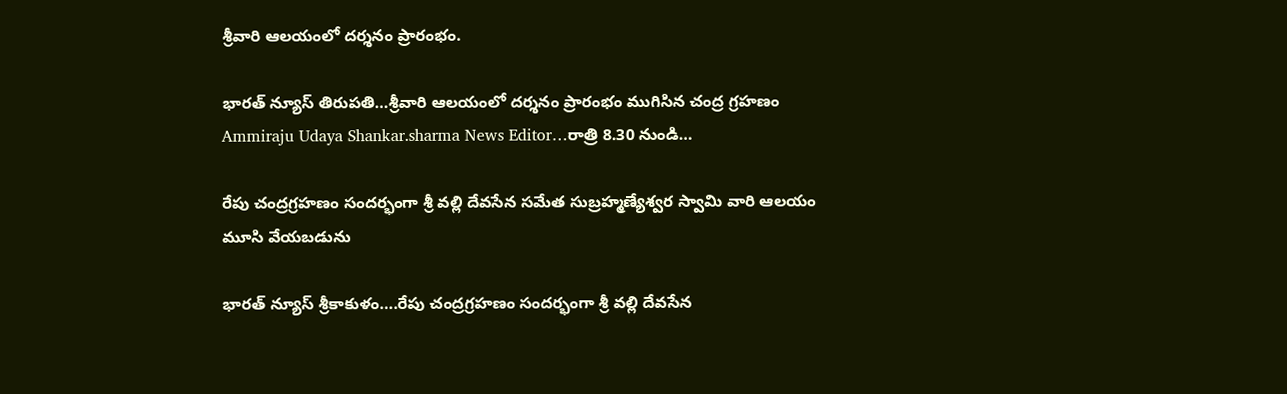శ్రీ‌వారి ఆల‌యంలో ద‌ర్శ‌నం ప్రారంభం.

భారత్ న్యూస్ తిరుపతి…శ్రీ‌వారి ఆల‌యంలో ద‌ర్శ‌నం ప్రారంభం ముగిసిన చంద్ర గ్ర‌హ‌ణం Ammiraju Udaya Shankar.sharma News Editor…రాత్రి 8.30 నుండి…

రేపు చంద్రగ్రహణం సందర్భంగా శ్రీ వల్లి దేవసేన సమేత సుబ్రహ్మణ్యేశ్వర స్వామి వారి ఆలయం మూసి వేయబడును

భారత్ న్యూస్ శ్రీకాకుళం….రేపు చంద్రగ్రహణం సందర్భంగా శ్రీ వల్లి దేవసేన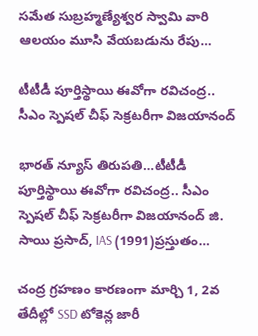సమేత సుబ్రహ్మణ్యేశ్వర స్వామి వారి ఆలయం మూసి వేయబడును రేపు…

టీటీడీ పూర్తిస్థాయి ఈవోగా రవిచంద్ర.. సీఎం స్పెషల్ చీఫ్ సెక్రటరీగా విజయానంద్

భారత్ న్యూస్ తిరుపతి…టీటీడీ పూర్తిస్థాయి ఈవోగా రవిచంద్ర.. సీఎం స్పెషల్ చీఫ్ సెక్రటరీగా విజయానంద్ జి. సాయి ప్రసాద్, IAS (1991)ప్రస్తుతం…

చంద్ర గ్రహణం కారణంగా మార్చి 1, 2వ తేదీల్లో SSD టోకెన్ల జారీ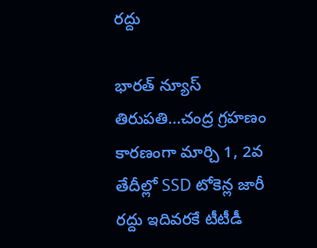రద్దు

భారత్ న్యూస్ తిరుపతి…చంద్ర గ్రహణం కారణంగా మార్చి 1, 2వ తేదీల్లో SSD టోకెన్ల జారీ రద్దు ఇదివరకే టీటీడీ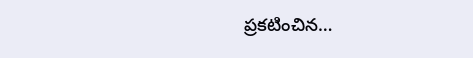ప్రకటించిన…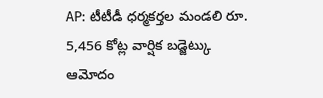AP: టీటీడీ ధర్మకర్తల మండలి రూ. 5,456 కోట్ల వార్షిక బడ్జెట్కు ఆమోదం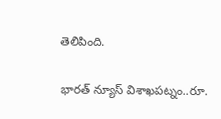తెలిపింది.

భారత్ న్యూస్ విశాఖపట్నం..రూ.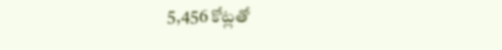5,456 కోట్లతో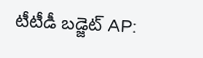టీటీడీ బడ్జెట్ AP: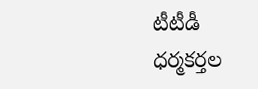టీటీడీ ధర్మకర్తల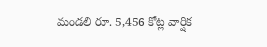మండలి రూ. 5,456 కోట్ల వార్షిక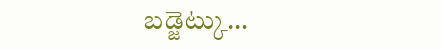బడ్జెట్కు…